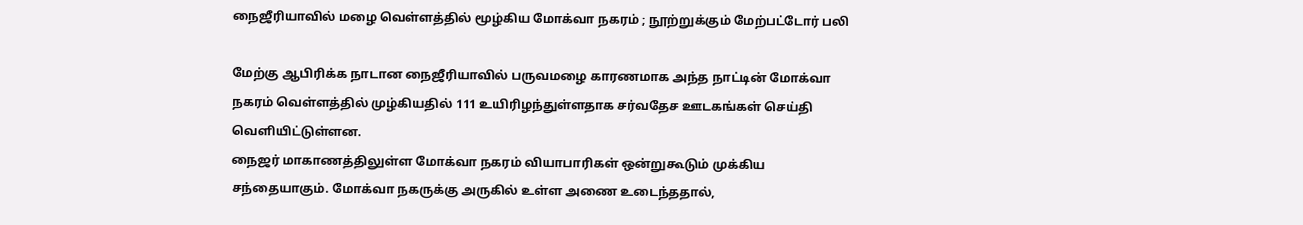நைஜீரியாவில் மழை வெள்ளத்தில் மூழ்கிய மோக்வா நகரம் ; நூற்றுக்கும் மேற்பட்டோர் பலி

மேற்கு ஆபிரிக்க நாடான நைஜீரியாவில் பருவமழை காரணமாக அந்த நாட்டின் மோக்வா நகரம் வெள்ளத்தில் முழ்கியதில் 111 உயிரிழந்துள்ளதாக சர்வதேச ஊடகங்கள் செய்தி வெளியிட்டுள்ளன.
நைஜர் மாகாணத்திலுள்ள மோக்வா நகரம் வியாபாரிகள் ஒன்றுகூடும் முக்கிய சந்தையாகும். மோக்வா நகருக்கு அருகில் உள்ள அணை உடைந்ததால்,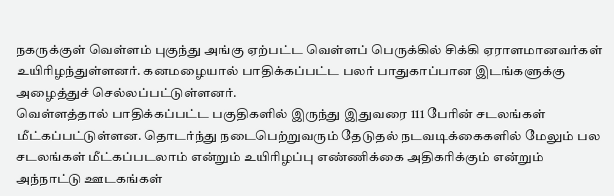நகருக்குள் வெள்ளம் புகுந்து அங்கு ஏற்பட்ட வெள்ளப் பெருக்கில் சிக்கி ஏராளமானவர்கள் உயிரிழந்துள்ளனர். கனமழையால் பாதிக்கப்பட்ட பலர் பாதுகாப்பான இடங்களுக்கு அழைத்துச் செல்லப்பட்டுள்ளனர்.
வெள்ளத்தால் பாதிக்கப்பட்ட பகுதிகளில் இருந்து இதுவரை 111 பேரின் சடலங்கள் மீட்கப்பட்டுள்ளன. தொடர்ந்து நடைபெற்றுவரும் தேடுதல் நடவடிக்கைகளில் மேலும் பல சடலங்கள் மீட்கப்படலாம் என்றும் உயிரிழப்பு எண்ணிக்கை அதிகரிக்கும் என்றும் அந்நாட்டு ஊடகங்கள்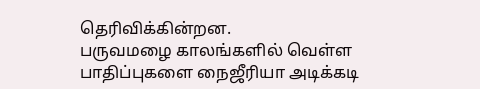தெரிவிக்கின்றன.
பருவமழை காலங்களில் வெள்ள பாதிப்புகளை நைஜீரியா அடிக்கடி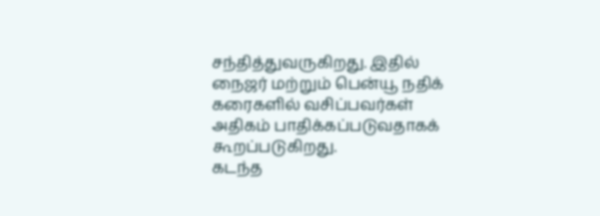சந்தித்துவருகிறது. இதில் நைஜர் மற்றும் பென்யூ நதிக் கரைகளில் வசிப்பவர்கள் அதிகம் பாதிக்கப்படுவதாகக் கூறப்படுகிறது.
கடந்த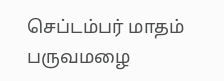செப்டம்பர் மாதம் பருவமழை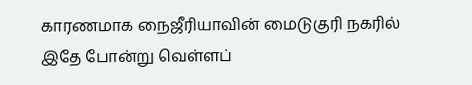காரணமாக நைஜீரியாவின் மைடுகுரி நகரில் இதே போன்று வெள்ளப்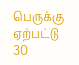பெருக்கு ஏற்பட்டு 30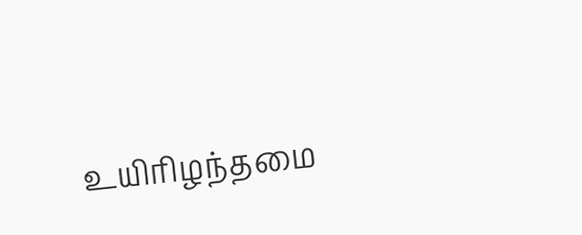உயிரிழந்தமை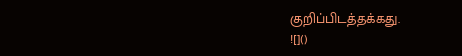குறிப்பிடத்தக்கது.
![]()